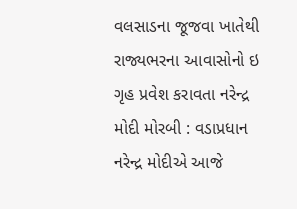વલસાડના જૂજવા ખાતેથી રાજ્યભરના આવાસોનો ઇ ગૃહ પ્રવેશ કરાવતા નરેન્દ્ર મોદી મોરબી : વડાપ્રધાન નરેન્દ્ર મોદીએ આજે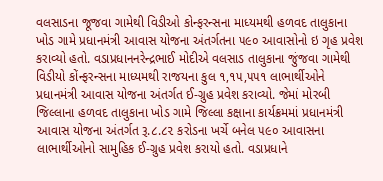વલસાડના જૂજવા ગામેથી વિડીઓ કોન્ફરન્સના માધ્યમથી હળવદ તાલુકાના ખોડ ગામે પ્રધાનમંત્રી આવાસ યોજના અંતર્ગતના ૫૯૦ આવાસોનો ઇ ગૃહ પ્રવેશ કરાવ્યો હતો. વડાપ્રધાનનરેન્દ્રભાઈ મોદીએ વલસાડ તાલુકાના જુંજવા ગામેથી વિડીયો કોંન્ફરન્સના માધ્યમથી રાજયના કુલ ૧,૧૫,૫૫૧ લાભાર્થીઓને પ્રધાનમંત્રી આવાસ યોજના અંતર્ગત ઈ-ગ્રુહ પ્રવેશ કરાવ્યો. જેમાં મોરબી જિલ્લાના હળવદ તાલુકાના ખોડ ગામે જિલ્લા કક્ષાના કાર્યક્રમમાં પ્રધાનમંત્રી આવાસ યોજના અંતર્ગત રૂ.૮.૮૨ કરોડના ખર્ચે બનેલ ૫૯૦ આવાસના લાભાર્થીઓનો સામુહિક ઈ-ગ્રુહ પ્રવેશ કરાયો હતો. વડાપ્રધાને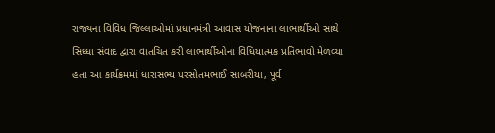રાજ્યના વિવિધ જિલ્લાઓમાં પ્રધાનમંત્રી આવાસ યોજનાના લાભાર્થીઓ સાથે સિધ્ધા સંવાદ દ્વારા વાતચિત કરી લાભાર્થીઓના વિધિયાત્મક પ્રતિભાવો મેળવ્યા હતા આ કાર્યક્રમમાં ધારાસભ્ય પરસોતમભાઈ સાબરીયા, પૂર્વ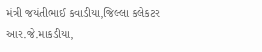મંત્રી જયંતીભાઈ કવાડીયા,જિલ્લા કલેકટર આર.જે.માકડીયા,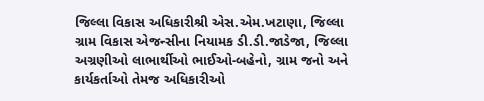જિલ્લા વિકાસ અધિકારીશ્રી એસ.એમ.ખટાણા, જિલ્લા ગ્રામ વિકાસ એજન્સીના નિયામક ડી.ડી.જાડેજા, જિલ્લા અગ્રણીઓ લાભાર્થીઓ ભાઈઓ-બહેનો, ગ્રામ જનો અને કાર્યકર્તાઓ તેમજ અધિકારીઓ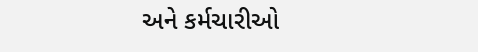અને કર્મચારીઓ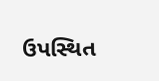ઉપસ્થિત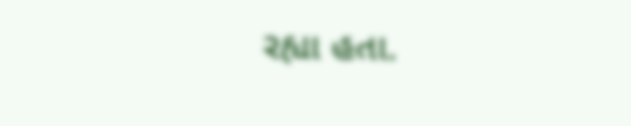રહ્યા હતા.